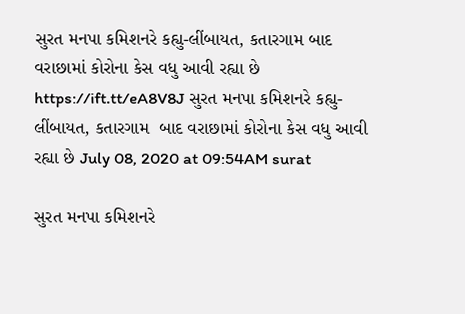સુરત મનપા કમિશનરે કહ્યુ-લીંબાયત, કતારગામ બાદ વરાછામાં કોરોના કેસ વધુ આવી રહ્યા છે https://ift.tt/eA8V8J સુરત મનપા કમિશનરે કહ્યુ-લીંબાયત, કતારગામ  બાદ વરાછામાં કોરોના કેસ વધુ આવી રહ્યા છે July 08, 2020 at 09:54AM surat

સુરત મનપા કમિશનરે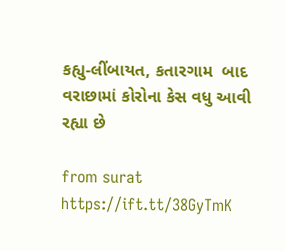કહ્યુ-લીંબાયત, કતારગામ  બાદ વરાછામાં કોરોના કેસ વધુ આવી રહ્યા છે

from surat https://ift.tt/38GyTmK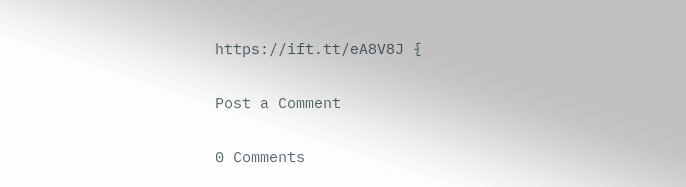https://ift.tt/eA8V8J {

Post a Comment

0 Comments